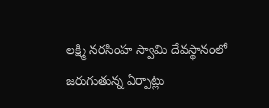లక్ష్మి నరసింహ స్వామి దేవస్థానంలో జరుగుతున్న ఏర్పాట్లు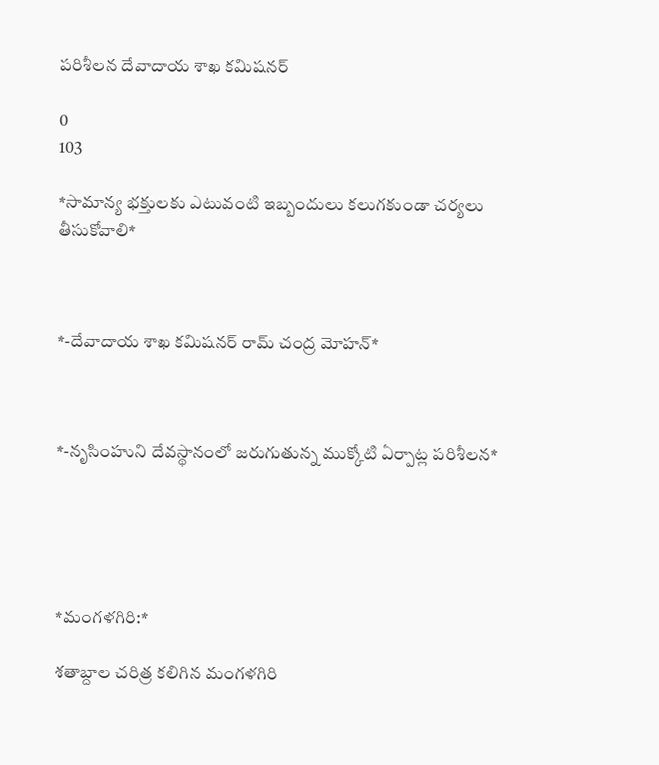పరిశీలన దేవాదాయ శాఖ కమిషనర్

0
103

*సామాన్య భక్తులకు ఎటువంటి ఇబ్బందులు కలుగకుండా చర్యలు తీసుకోవాలి*



*-దేవాదాయ శాఖ కమిషనర్ రామ్ చంద్ర మోహన్*



*-నృసింహుని దేవస్థానంలో జరుగుతున్న ముక్కోటి ఏర్పాట్ల పరిశీలన*





*మంగళగిరి:*

శతాబ్దాల చరిత్ర కలిగిన మంగళగిరి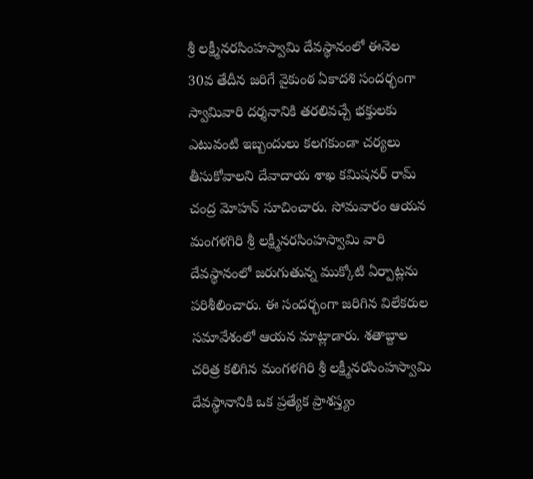శ్రీ లక్ష్మీనరసింహస్వామి దేవస్థానంలో ఈనెల 30వ తేదీన జరిగే వైకుంఠ ఏకాదశి సందర్భంగా స్వామివారి దర్శనానికి తరలివచ్చే భక్తులకు ఎటువంటి ఇబ్బందులు కలగకుండా చర్యలు తీసుకోవాలని దేవాదాయ శాఖ కమిషనర్ రామ్ చంద్ర మోహన్ సూచించారు. సోమవారం ఆయన మంగళగిరి శ్రీ లక్ష్మీనరసింహస్వామి వారి దేవస్థానంలో జరుగుతున్న ముక్కోటి ఏర్పాట్లను పరిశీలించారు. ఈ సందర్భంగా జరిగిన విలేకరుల సమావేశంలో ఆయన మాట్లాడారు. శతాబ్దాల చరిత్ర కలిగిన మంగళగిరి శ్రీ లక్ష్మీనరసింహస్వామి దేవస్థానానికి ఒక ప్రత్యేక ప్రాశస్త్యం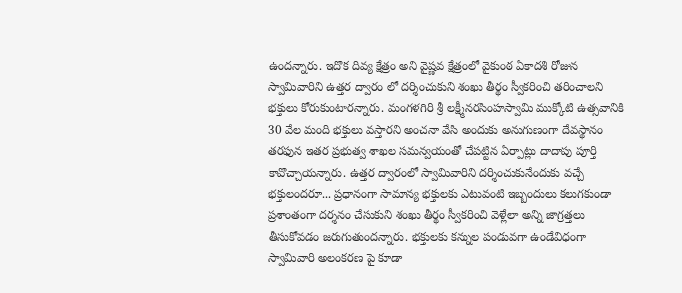ఉందన్నారు. ఇదొక దివ్య క్షేత్రం అని వైష్ణవ క్షేత్రంలో వైకుంఠ ఏకాదశి రోజున స్వామివారిని ఉత్తర ద్వారం లో దర్శించుకుని శంఖు తీర్థం స్వీకరించి తరించాలని భక్తులు కోరుకుంటారన్నారు. మంగళగిరి శ్రీ లక్ష్మీనరసింహస్వామి ముక్కోటి ఉత్సవానికి 30 వేల మంది భక్తులు వస్తారని అంచనా వేసి అందుకు అనుగుణంగా దేవస్థానం తరఫున ఇతర ప్రభుత్వ శాఖల సమన్వయంతో చేపట్టిన ఏర్పాట్లు దాదాపు పూర్తి కావొచ్చాయన్నారు. ఉత్తర ద్వారంలో స్వామివారిని దర్శించుకునేందుకు వచ్చే భక్తులందరూ... ప్రధానంగా సామాన్య భక్తులకు ఎటువంటి ఇబ్బందులు కలుగకుండా ప్రశాంతంగా దర్శనం చేసుకుని శంఖు తీర్థం స్వీకరించి వెళ్లేలా అన్ని జాగ్రత్తలు తీసుకోవడం జరుగుతుందన్నారు. భక్తులకు కన్నుల పండువగా ఉండేవిధంగా స్వామివారి అలంకరణ పై కూడా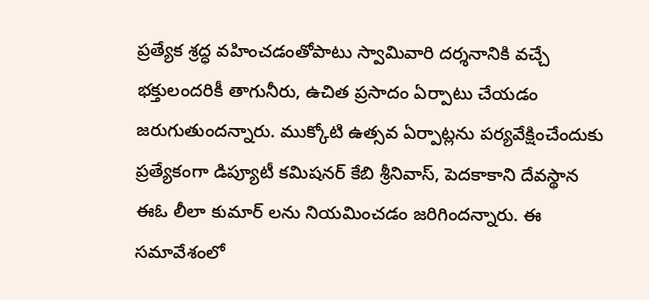ప్రత్యేక శ్రద్ధ వహించడంతోపాటు స్వామివారి దర్శనానికి వచ్చే భక్తులందరికీ తాగునీరు, ఉచిత ప్రసాదం ఏర్పాటు చేయడం జరుగుతుందన్నారు. ముక్కోటి ఉత్సవ ఏర్పాట్లను పర్యవేక్షించేందుకు ప్రత్యేకంగా డిప్యూటీ కమిషనర్ కేబి శ్రీనివాస్, పెదకాకాని దేవస్థాన ఈఓ లీలా కుమార్ లను నియమించడం జరిగిందన్నారు. ఈ సమావేశంలో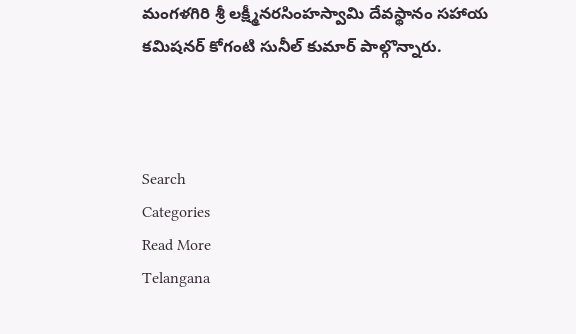మంగళగిరి శ్రీ లక్ష్మీనరసింహస్వామి దేవస్థానం సహాయ కమిషనర్ కోగంటి సునీల్ కుమార్ పాల్గొన్నారు.



Search
Categories
Read More
Telangana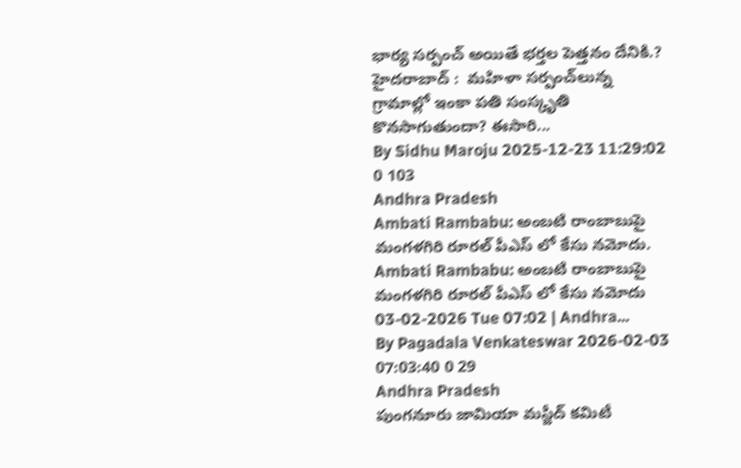భార్య సర్పంచ్ అయితే భర్తల పెత్తనం దేనికి.?
హైదరాబాద్ :  మహిళా సర్పంచ్‌లున్న గ్రామాల్లో ఇంకా పతి సంస్కృతి కొనసాగుతుందా? ఈసారి...
By Sidhu Maroju 2025-12-23 11:29:02 0 103
Andhra Pradesh
Ambati Rambabu: అంబటి రాంబాబుపై మంగళగిరి రూరల్ పీఎస్ లో కేసు నమోదు.
Ambati Rambabu: అంబటి రాంబాబుపై మంగళగిరి రూరల్ పీఎస్ లో కేసు నమోదు 03-02-2026 Tue 07:02 | Andhra...
By Pagadala Venkateswar 2026-02-03 07:03:40 0 29
Andhra Pradesh
పుంగనూరు జామియా మస్జీద్ కమిటీ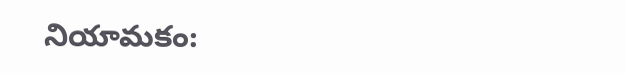నియామకం: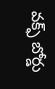వక్ఫ్ బోర్డు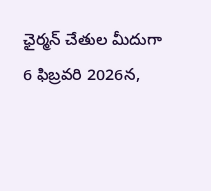ఛైర్మన్ చేతుల మీదుగా
6 ఫిబ్రవరి 2026న,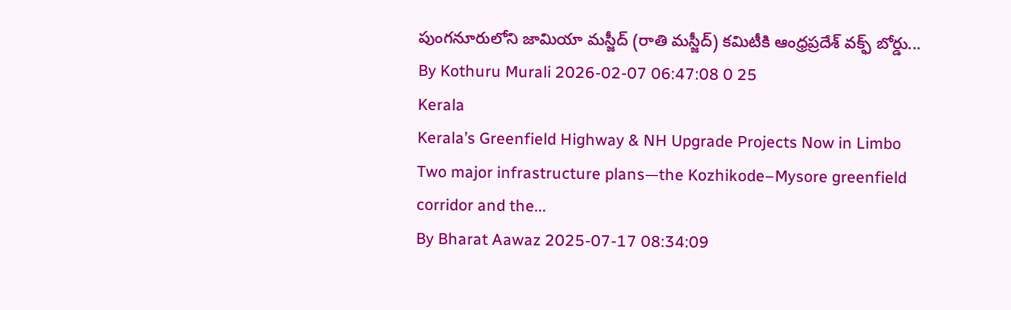పుంగనూరులోని జామియా మస్జీద్ (రాతి మస్జీద్) కమిటీకి ఆంధ్రప్రదేశ్ వక్ఫ్ బోర్డు...
By Kothuru Murali 2026-02-07 06:47:08 0 25
Kerala
Kerala’s Greenfield Highway & NH Upgrade Projects Now in Limbo
Two major infrastructure plans—the Kozhikode–Mysore greenfield corridor and the...
By Bharat Aawaz 2025-07-17 08:34:09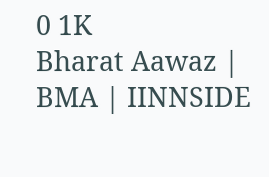0 1K
Bharat Aawaz | BMA | IINNSIDE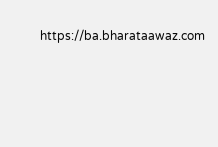https://ba.bharataawaz.com